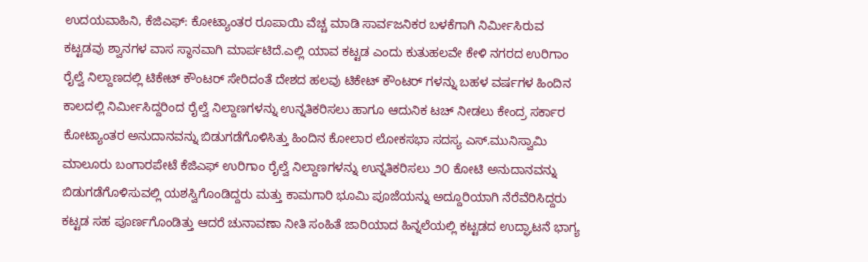ಉದಯವಾಹಿನಿ, ಕೆಜಿಎಫ್: ಕೋಟ್ಯಾಂತರ ರೂಪಾಯಿ ವೆಚ್ಚ ಮಾಡಿ ಸಾರ್ವಜನಿಕರ ಬಳಕೆಗಾಗಿ ನಿರ್ಮೀಸಿರುವ ಕಟ್ಟಡವು ಶ್ವಾನಗಳ ವಾಸ ಸ್ಥಾನವಾಗಿ ಮಾರ್ಪಟಿದೆ.ಎಲ್ಲಿ ಯಾವ ಕಟ್ಟಡ ಎಂದು ಕುತುಹಲವೇ ಕೇಳಿ ನಗರದ ಉರಿಗಾಂ ರೈಲ್ವೆ ನಿಲ್ದಾಣದಲ್ಲಿ ಟಿಕೇಟ್ ಕೌಂಟರ್ ಸೇರಿದಂತೆ ದೇಶದ ಹಲವು ಟಿಕೇಟ್ ಕೌಂಟರ್ ಗಳನ್ನು ಬಹಳ ವರ್ಷಗಳ ಹಿಂದಿನ ಕಾಲದಲ್ಲಿ ನಿರ್ಮೀಸಿದ್ದರಿಂದ ರೈಲ್ವೆ ನಿಲ್ದಾಣಗಳನ್ನು ಉನ್ನತಿಕರಿಸಲು ಹಾಗೂ ಆದುನಿಕ ಟಚ್ ನೀಡಲು ಕೇಂದ್ರ ಸರ್ಕಾರ ಕೋಟ್ಯಾಂತರ ಅನುದಾನವನ್ನು ಬಿಡುಗಡೆಗೊಳಿಸಿತ್ತು ಹಿಂದಿನ ಕೋಲಾರ ಲೋಕಸಭಾ ಸದಸ್ಯ ಎಸ್.ಮುನಿಸ್ವಾಮಿ ಮಾಲೂರು ಬಂಗಾರಪೇಟೆ ಕೆಜಿಎಫ್ ಉರಿಗಾಂ ರೈಲ್ವೆ ನಿಲ್ದಾಣಗಳನ್ನು ಉನ್ನತಿಕರಿಸಲು ೨೦ ಕೋಟಿ ಅನುದಾನವನ್ನು ಬಿಡುಗಡೆಗೊಳಿಸುವಲ್ಲಿ ಯಶಸ್ವಿಗೊಂಡಿದ್ದರು ಮತ್ತು ಕಾಮಗಾರಿ ಭೂಮಿ ಪೂಜೆಯನ್ನು ಅದ್ದೂರಿಯಾಗಿ ನೆರೆವೆರಿಸಿದ್ದರು
ಕಟ್ಟಡ ಸಹ ಪೂರ್ಣಗೊಂಡಿತ್ತು ಆದರೆ ಚುನಾವಣಾ ನೀತಿ ಸಂಹಿತೆ ಜಾರಿಯಾದ ಹಿನ್ನಲೆಯಲ್ಲಿ ಕಟ್ಟಡದ ಉದ್ಘಾಟನೆ ಭಾಗ್ಯ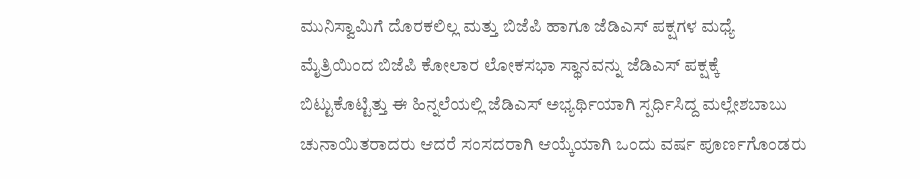ಮುನಿಸ್ವಾಮಿಗೆ ದೊರಕಲಿಲ್ಲ ಮತ್ತು ಬಿಜೆಪಿ ಹಾಗೂ ಜೆಡಿಎಸ್ ಪಕ್ಷಗಳ ಮಧ್ಯೆ ಮೈತ್ರಿಯಿಂದ ಬಿಜೆಪಿ ಕೋಲಾರ ಲೋಕಸಭಾ ಸ್ಥಾನವನ್ನು ಜೆಡಿಎಸ್ ಪಕ್ಷಕ್ಕೆ ಬಿಟ್ಟುಕೊಟ್ಟಿತ್ತು ಈ ಹಿನ್ನಲೆಯಲ್ಲಿ ಜೆಡಿಎಸ್ ಅಭ್ಯರ್ಥಿಯಾಗಿ ಸ್ಪರ್ಧಿಸಿದ್ದ ಮಲ್ಲೇಶಬಾಬು ಚುನಾಯಿತರಾದರು ಆದರೆ ಸಂಸದರಾಗಿ ಆಯ್ಕೆಯಾಗಿ ಒಂದು ವರ್ಷ ಪೂರ್ಣಗೊಂಡರು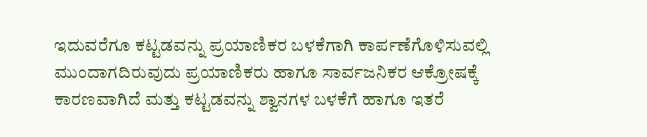ಇದುವರೆಗೂ ಕಟ್ಟಡವನ್ನು ಪ್ರಯಾಣಿಕರ ಬಳಕೆಗಾಗಿ ಕಾರ್ಪಣೆಗೊಳಿಸುವಲ್ಲಿ ಮುಂದಾಗದಿರುವುದು ಪ್ರಯಾಣಿಕರು ಹಾಗೂ ಸಾರ್ವಜನಿಕರ ಆಕ್ರೋಷಕ್ಕೆ ಕಾರಣವಾಗಿದೆ ಮತ್ತು ಕಟ್ಟಡವನ್ನು ಶ್ವಾನಗಳ ಬಳಕೆಗೆ ಹಾಗೂ ಇತರೆ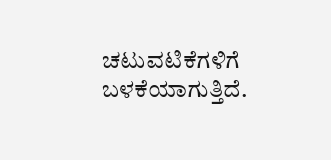ಚಟುವಟಿಕೆಗಳಿಗೆ ಬಳಕೆಯಾಗುತ್ತಿದೆ.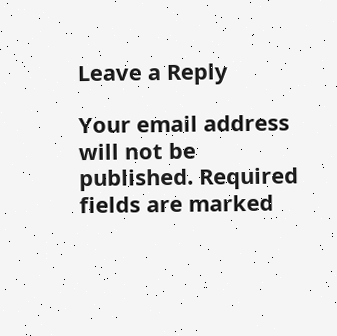Leave a Reply

Your email address will not be published. Required fields are marked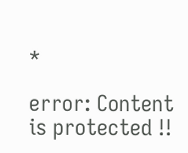*

error: Content is protected !!